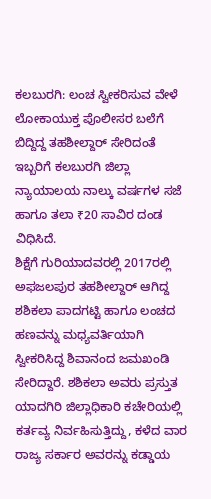ಕಲಬುರಗಿ: ಲಂಚ ಸ್ವೀಕರಿಸುವ ವೇಳೆ ಲೋಕಾಯುಕ್ತ ಪೊಲೀಸರ ಬಲೆಗೆ ಬಿದ್ದಿದ್ದ ತಹಶೀಲ್ದಾರ್ ಸೇರಿದಂತೆ ಇಬ್ಬರಿಗೆ ಕಲಬುರಗಿ ಜಿಲ್ಲಾ ನ್ಯಾಯಾಲಯ ನಾಲ್ಕು ವರ್ಷಗಳ ಸಜೆ ಹಾಗೂ ತಲಾ ₹20 ಸಾವಿರ ದಂಡ ವಿಧಿಸಿದೆ.
ಶಿಕ್ಷೆಗೆ ಗುರಿಯಾದವರಲ್ಲಿ 2017ರಲ್ಲಿ ಅಫಜಲಪುರ ತಹಶೀಲ್ದಾರ್ ಆಗಿದ್ದ ಶಶಿಕಲಾ ಪಾದಗಟ್ಟಿ ಹಾಗೂ ಲಂಚದ ಹಣವನ್ನು ಮಧ್ಯವರ್ತಿಯಾಗಿ ಸ್ವೀಕರಿಸಿದ್ದ ಶಿವಾನಂದ ಜಮಖಂಡಿ ಸೇರಿದ್ದಾರೆ. ಶಶಿಕಲಾ ಅವರು ಪ್ರಸ್ತುತ ಯಾದಗಿರಿ ಜಿಲ್ಲಾಧಿಕಾರಿ ಕಚೇರಿಯಲ್ಲಿ ಕರ್ತವ್ಯ ನಿರ್ವಹಿಸುತ್ತಿದ್ದು, ಕಳೆದ ವಾರ ರಾಜ್ಯ ಸರ್ಕಾರ ಅವರನ್ನು ಕಡ್ಡಾಯ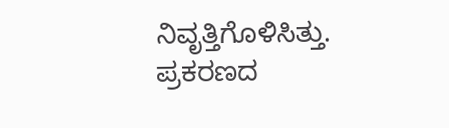ನಿವೃತ್ತಿಗೊಳಿಸಿತ್ತು.
ಪ್ರಕರಣದ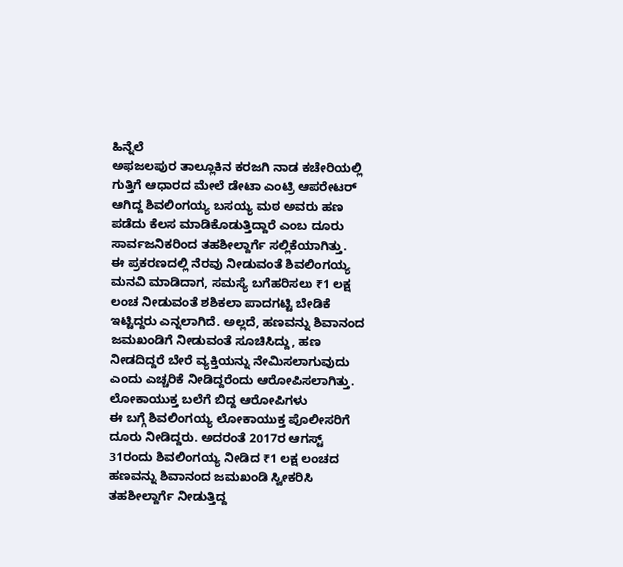ಹಿನ್ನೆಲೆ
ಅಫಜಲಪುರ ತಾಲ್ಲೂಕಿನ ಕರಜಗಿ ನಾಡ ಕಚೇರಿಯಲ್ಲಿ ಗುತ್ತಿಗೆ ಆಧಾರದ ಮೇಲೆ ಡೇಟಾ ಎಂಟ್ರಿ ಆಪರೇಟರ್ ಆಗಿದ್ದ ಶಿವಲಿಂಗಯ್ಯ ಬಸಯ್ಯ ಮಠ ಅವರು ಹಣ ಪಡೆದು ಕೆಲಸ ಮಾಡಿಕೊಡುತ್ತಿದ್ದಾರೆ ಎಂಬ ದೂರು ಸಾರ್ವಜನಿಕರಿಂದ ತಹಶೀಲ್ದಾರ್ಗೆ ಸಲ್ಲಿಕೆಯಾಗಿತ್ತು.
ಈ ಪ್ರಕರಣದಲ್ಲಿ ನೆರವು ನೀಡುವಂತೆ ಶಿವಲಿಂಗಯ್ಯ ಮನವಿ ಮಾಡಿದಾಗ, ಸಮಸ್ಯೆ ಬಗೆಹರಿಸಲು ₹1 ಲಕ್ಷ ಲಂಚ ನೀಡುವಂತೆ ಶಶಿಕಲಾ ಪಾದಗಟ್ಟಿ ಬೇಡಿಕೆ ಇಟ್ಟಿದ್ದರು ಎನ್ನಲಾಗಿದೆ. ಅಲ್ಲದೆ, ಹಣವನ್ನು ಶಿವಾನಂದ ಜಮಖಂಡಿಗೆ ನೀಡುವಂತೆ ಸೂಚಿಸಿದ್ದು, ಹಣ ನೀಡದಿದ್ದರೆ ಬೇರೆ ವ್ಯಕ್ತಿಯನ್ನು ನೇಮಿಸಲಾಗುವುದು ಎಂದು ಎಚ್ಚರಿಕೆ ನೀಡಿದ್ದರೆಂದು ಆರೋಪಿಸಲಾಗಿತ್ತು.
ಲೋಕಾಯುಕ್ತ ಬಲೆಗೆ ಬಿದ್ದ ಆರೋಪಿಗಳು
ಈ ಬಗ್ಗೆ ಶಿವಲಿಂಗಯ್ಯ ಲೋಕಾಯುಕ್ತ ಪೊಲೀಸರಿಗೆ ದೂರು ನೀಡಿದ್ದರು. ಅದರಂತೆ 2017ರ ಆಗಸ್ಟ್ 31ರಂದು ಶಿವಲಿಂಗಯ್ಯ ನೀಡಿದ ₹1 ಲಕ್ಷ ಲಂಚದ ಹಣವನ್ನು ಶಿವಾನಂದ ಜಮಖಂಡಿ ಸ್ವೀಕರಿಸಿ ತಹಶೀಲ್ದಾರ್ಗೆ ನೀಡುತ್ತಿದ್ದ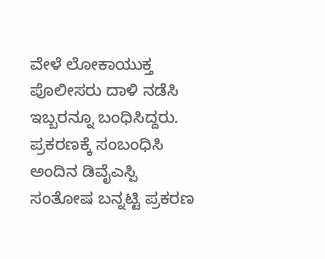ವೇಳೆ ಲೋಕಾಯುಕ್ತ ಪೊಲೀಸರು ದಾಳಿ ನಡೆಸಿ ಇಬ್ಬರನ್ನೂ ಬಂಧಿಸಿದ್ದರು.
ಪ್ರಕರಣಕ್ಕೆ ಸಂಬಂಧಿಸಿ ಅಂದಿನ ಡಿವೈಎಸ್ಪಿ ಸಂತೋಷ ಬನ್ನಟ್ಟಿ ಪ್ರಕರಣ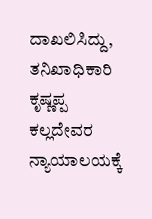ದಾಖಲಿಸಿದ್ದು, ತನಿಖಾಧಿಕಾರಿ ಕೃಷ್ಣಪ್ಪ ಕಲ್ಲದೇವರ ನ್ಯಾಯಾಲಯಕ್ಕೆ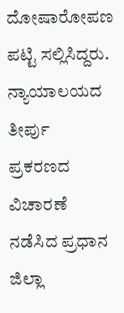ದೋಷಾರೋಪಣ ಪಟ್ಟಿ ಸಲ್ಲಿಸಿದ್ದರು.
ನ್ಯಾಯಾಲಯದ ತೀರ್ಪು
ಪ್ರಕರಣದ ವಿಚಾರಣೆ ನಡೆಸಿದ ಪ್ರಧಾನ ಜಿಲ್ಲಾ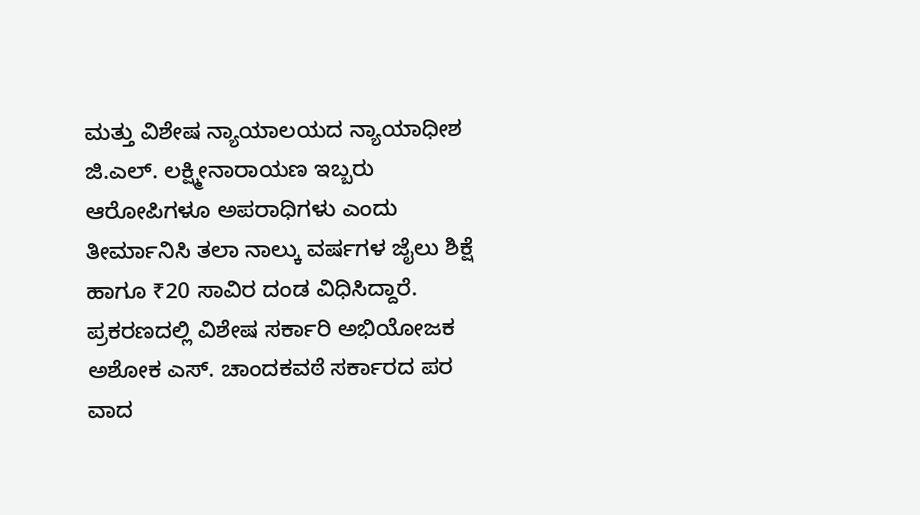ಮತ್ತು ವಿಶೇಷ ನ್ಯಾಯಾಲಯದ ನ್ಯಾಯಾಧೀಶ ಜಿ.ಎಲ್. ಲಕ್ಷ್ಮೀನಾರಾಯಣ ಇಬ್ಬರು ಆರೋಪಿಗಳೂ ಅಪರಾಧಿಗಳು ಎಂದು ತೀರ್ಮಾನಿಸಿ ತಲಾ ನಾಲ್ಕು ವರ್ಷಗಳ ಜೈಲು ಶಿಕ್ಷೆ ಹಾಗೂ ₹20 ಸಾವಿರ ದಂಡ ವಿಧಿಸಿದ್ದಾರೆ. ಪ್ರಕರಣದಲ್ಲಿ ವಿಶೇಷ ಸರ್ಕಾರಿ ಅಭಿಯೋಜಕ ಅಶೋಕ ಎಸ್. ಚಾಂದಕವಠೆ ಸರ್ಕಾರದ ಪರ ವಾದ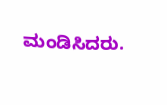ಮಂಡಿಸಿದರು.